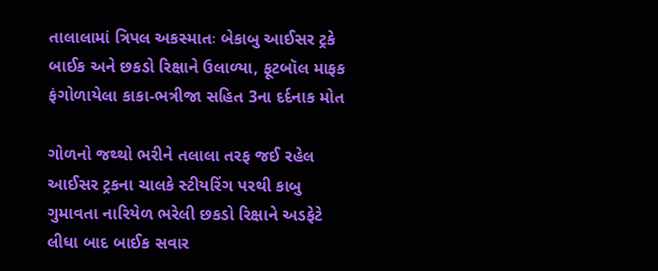તાલાલામાં ત્રિપલ અકસ્માતઃ બેકાબુ આઈસર ટ્રકે બાઈક અને છકડો રિક્ષાને ઉલાળ્યા, ફૂટબૉલ માફક ફંગોળાયેલા કાકા-ભત્રીજા સહિત 3ના દર્દનાક મોત

ગોળનો જથ્થો ભરીને તલાલા તરફ જઈ રહેલ આઈસર ટ્રકના ચાલકે સ્ટીયરિંગ પરથી કાબુ ગુમાવતા નારિયેળ ભરેલી છકડો રિક્ષાને અડફેટે લીધા બાદ બાઈક સવાર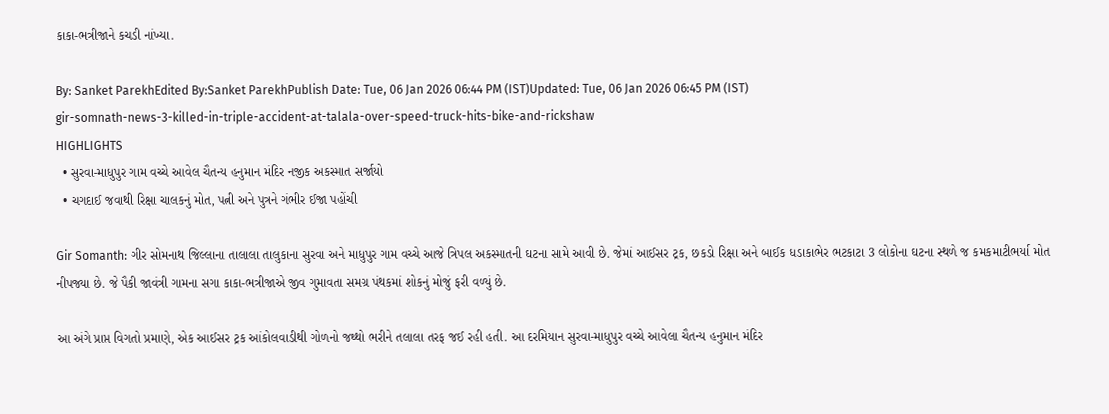કાકા-ભત્રીજાને કચડી નાંખ્યા.

By: Sanket ParekhEdited By:Sanket ParekhPublish Date: Tue, 06 Jan 2026 06:44 PM (IST)Updated: Tue, 06 Jan 2026 06:45 PM (IST)
gir-somnath-news-3-killed-in-triple-accident-at-talala-over-speed-truck-hits-bike-and-rickshaw
HIGHLIGHTS
  • સુરવા-માધુપુર ગામ વચ્ચે આવેલ ચૈતન્ય હનુમાન મંદિર નજીક અકસ્માત સર્જાયો
  • ચગદાઈ જવાથી રિક્ષા ચાલકનું મોત, પત્ની અને પુત્રને ગંભીર ઈજા પહોંચી

Gir Somanth: ગીર સોમનાથ જિલ્લાના તાલાલા તાલુકાના સુરવા અને માધુપુર ગામ વચ્ચે આજે ત્રિપલ અકસ્માતની ઘટના સામે આવી છે. જેમાં આઈસર ટ્રક, છકડો રિક્ષા અને બાઈક ધડાકાભેર ભટકાટા 3 લોકોના ઘટના સ્થળે જ કમકમાટીભર્યા મોત નીપજ્યા છે. જે પૈકી જાવંત્રી ગામના સગા કાકા-ભત્રીજાએ જીવ ગુમાવતા સમગ્ર પંથકમાં શોકનું મોજું ફરી વળ્યું છે.

આ અંગે પ્રાપ્ત વિગતો પ્રમાણે, એક આઈસર ટ્રક આંકોલવાડીથી ગોળનો જથ્થો ભરીને તલાલા તરફ જઈ રહી હતી. આ દરમિયાન સુરવા-માધુપુર વચ્ચે આવેલા ચૈતન્ય હનુમાન મંદિર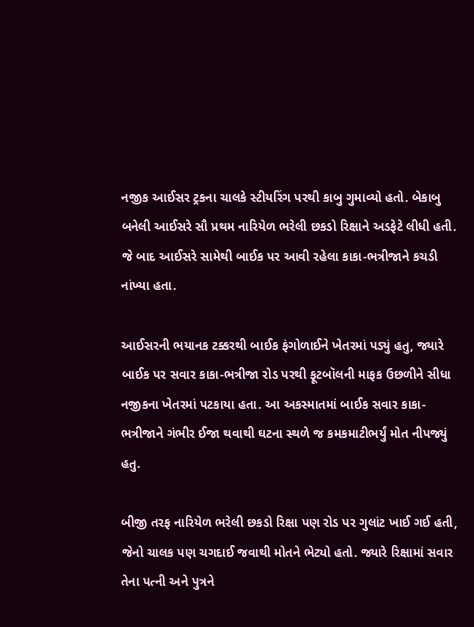નજીક આઈસર ટ્રકના ચાલકે સ્ટીયરિંગ પરથી કાબુ ગુમાવ્યો હતો. બેકાબુ બનેલી આઈસરે સૌ પ્રથમ નારિયેળ ભરેલી છકડો રિક્ષાને અડફેટે લીધી હતી. જે બાદ આઈસરે સામેથી બાઈક પર આવી રહેલા કાકા-ભત્રીજાને કચડી નાંખ્યા હતા.

આઈસરની ભયાનક ટક્કરથી બાઈક ફંગોળાઈને ખેતરમાં પડ્યું હતુ, જ્યારે બાઈક પર સવાર કાકા-ભત્રીજા રોડ પરથી ફૂટબૉલની માફક ઉછળીને સીધા નજીકના ખેતરમાં પટકાયા હતા. આ અકસ્માતમાં બાઈક સવાર કાકા-ભત્રીજાને ગંભીર ઈજા થવાથી ઘટના સ્થળે જ કમકમાટીભર્યું મોત નીપજ્યું હતુ.

બીજી તરફ નારિયેળ ભરેલી છકડો રિક્ષા પણ રોડ પર ગુલાંટ ખાઈ ગઈ હતી, જેનો ચાલક પણ ચગદાઈ જવાથી મોતને ભેટ્યો હતો. જ્યારે રિક્ષામાં સવાર તેના પત્ની અને પુત્રને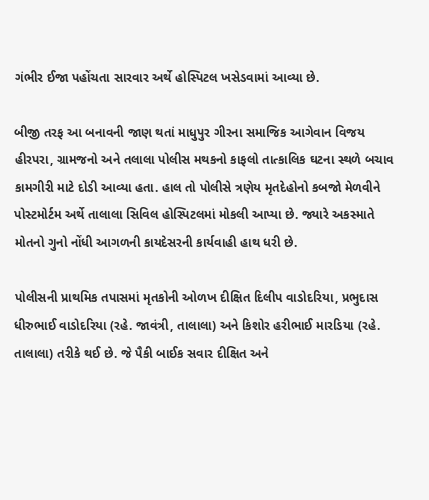ગંભીર ઈજા પહોંચતા સારવાર અર્થે હોસ્પિટલ ખસેડવામાં આવ્યા છે.

બીજી તરફ આ બનાવની જાણ થતાં માધુપુર ગીરના સમાજિક આગેવાન વિજય હીરપરા, ગ્રામજનો અને તલાલા પોલીસ મથકનો કાફલો તાત્કાલિક ઘટના સ્થળે બચાવ કામગીરી માટે દોડી આવ્યા હતા. હાલ તો પોલીસે ત્રણેય મૃતદેહોનો કબજો મેળવીને પોસ્ટમોર્ટમ અર્થે તાલાલા સિવિલ હોસ્પિટલમાં મોકલી આપ્યા છે. જ્યારે અકસ્માતે મોતનો ગુનો નોંધી આગળની કાયદેસરની કાર્યવાહી હાથ ધરી છે.

પોલીસની પ્રાથમિક તપાસમાં મૃતકોની ઓળખ દીક્ષિત દિલીપ વાડોદરિયા, પ્રભુદાસ ધીરુભાઈ વાડોદરિયા (રહે. જાવંત્રી, તાલાલા) અને કિશોર હરીભાઈ મારડિયા (રહે. તાલાલા) તરીકે થઈ છે. જે પૈકી બાઈક સવાર દીક્ષિત અને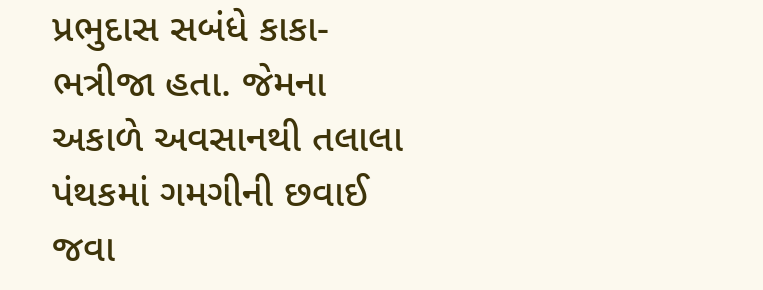પ્રભુદાસ સબંધે કાકા-ભત્રીજા હતા. જેમના અકાળે અવસાનથી તલાલા પંથકમાં ગમગીની છવાઈ જવા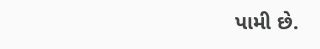પામી છે.